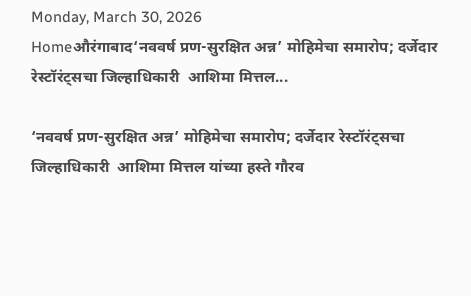Monday, March 30, 2026
Homeऔरंगाबाद‘नववर्ष प्रण-सुरक्षित अन्न’ मोहिमेचा समारोप; दर्जेदार रेस्टॉरंट्सचा जिल्हाधिकारी  आशिमा मित्तल...

‘नववर्ष प्रण-सुरक्षित अन्न’ मोहिमेचा समारोप; दर्जेदार रेस्टॉरंट्सचा जिल्हाधिकारी  आशिमा मित्तल यांच्या हस्ते गौरव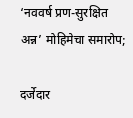‘नववर्ष प्रण-सुरक्षित अन्न’ मोहिमेचा समारोप;

दर्जेदार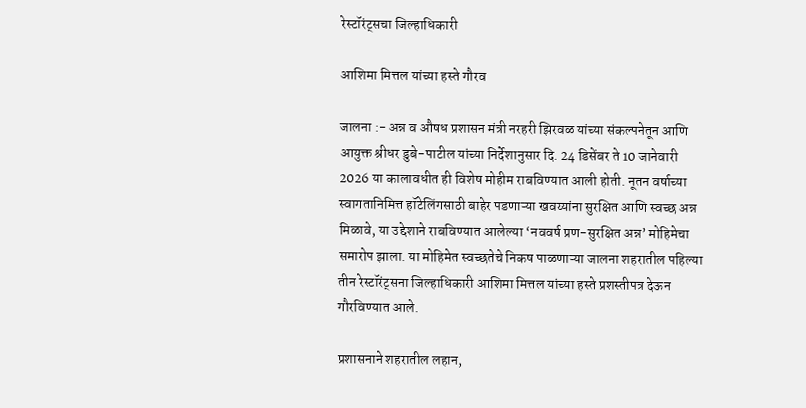रेस्टॉरंट्सचा जिल्हाधिकारी

आशिमा मित्तल यांच्या हस्ते गौरव

जालना :- अन्न व औषध प्रशासन मंत्री नरहरी झिरवळ यांच्या संकल्पनेतून आणि आयुक्त श्रीधर डुबे-पाटील यांच्या निर्देशानुसार दि. 24 डिसेंबर ते 10 जानेवारी 2026 या कालावधीत ही विशेष मोहीम राबविण्यात आली होती. नूतन वर्षाच्या स्वागतानिमित्त हॉटेलिंगसाठी बाहेर पडणाऱ्या खवय्यांना सुरक्षित आणि स्वच्छ अन्न मिळावे, या उद्देशाने राबविण्यात आलेल्या ‘नववर्ष प्रण-सुरक्षित अन्न’ मोहिमेचा समारोप झाला. या मोहिमेत स्वच्छतेचे निकष पाळणाऱ्या जालना शहरातील पहिल्या तीन रेस्टॉरंट्सना जिल्हाधिकारी आशिमा मित्तल यांच्या हस्ते प्रशस्तीपत्र देऊन गौरविण्यात आले.

प्रशासनाने शहरातील लहान,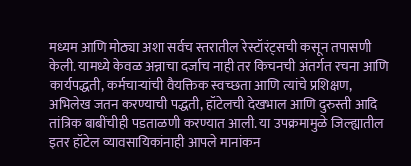मध्यम आणि मोठ्या अशा सर्वच स्तरातील रेस्टॉरंट्सची कसून तपासणी केली. यामध्ये केवळ अन्नाचा दर्जाच नाही तर किचनची अंतर्गत रचना आणि कार्यपद्धती, कर्मचाऱ्यांची वैयक्तिक स्वच्छता आणि त्यांचे प्रशिक्षण, अभिलेख जतन करण्याची पद्धती, हॉटेलची देखभाल आणि दुरुस्ती आदि तांत्रिक बाबींचीही पडताळणी करण्यात आली. या उपक्रमामुळे जिल्ह्यातील इतर हॉटेल व्यावसायिकांनाही आपले मानांकन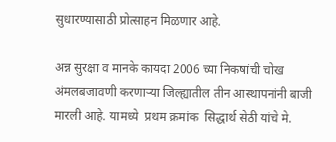सुधारण्यासाठी प्रोत्साहन मिळणार आहे.

अन्न सुरक्षा व मानके कायदा 2006 च्या निकषांची चोख अंमलबजावणी करणाऱ्या जिल्ह्यातील तीन आस्थापनांनी बाजी मारली आहे. यामध्ये  प्रथम क्रमांक  सिद्धार्थ सेठी यांचे मे.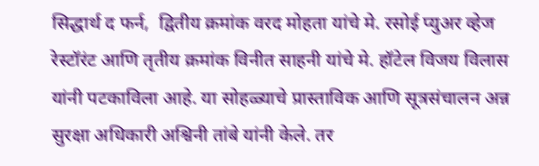सिद्धार्थ द फर्न,  द्वितीय क्रमांक वरद मोहता यांचे मे. रसोई प्युअर व्हेज रेस्टॉरंट आणि तृतीय क्रमांक विनीत साहनी यांचे मे. हॉटेल विजय विलास यांनी पटकाविला आहे. या सोहळ्याचे प्रास्ताविक आणि सूत्रसंचालन अन्न सुरक्षा अधिकारी अश्विनी तांबे यांनी केले. तर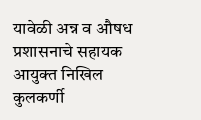यावेळी अन्न व औषध प्रशासनाचे सहायक आयुक्त निखिल कुलकर्णी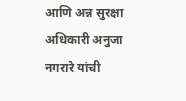आणि अन्न सुरक्षा अधिकारी अनुजा नगरारे यांची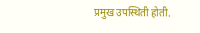प्रमुख उपस्थिती होती.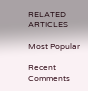RELATED ARTICLES

Most Popular

Recent Comments